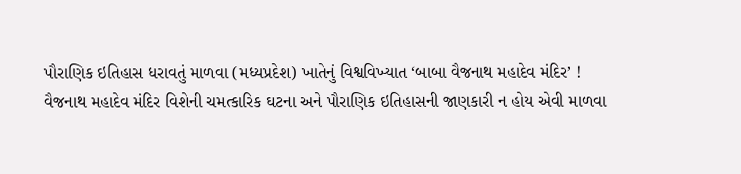પૌરાણિક ઇતિહાસ ધરાવતું માળવા (મધ્યપ્રદેશ) ખાતેનું વિશ્વવિખ્યાત ‘બાબા વૈજનાથ મહાદેવ મંદિર’ !
વૈજનાથ મહાદેવ મંદિર વિશેની ચમત્કારિક ઘટના અને પૌરાણિક ઇતિહાસની જાણકારી ન હોય એવી માળવા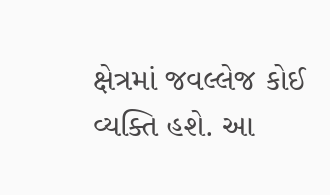ક્ષેત્રમાં જવલ્લેજ કોઈ વ્યક્તિ હશે. આ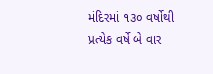મંદિરમાં ૧૩૦ વર્ષોથી પ્રત્યેક વર્ષે બે વાર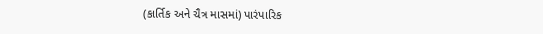(કાર્તિક અને ચૈત્ર માસમાં) પારંપારિક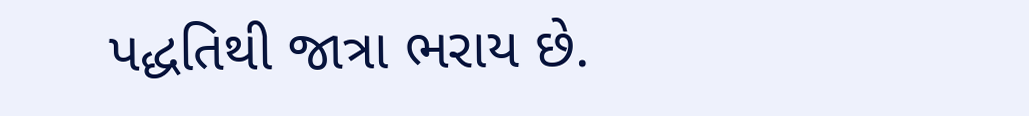પદ્ધતિથી જાત્રા ભરાય છે.